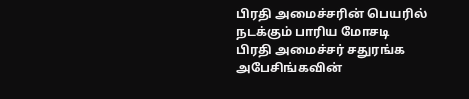பிரதி அமைச்சரின் பெயரில் நடக்கும் பாரிய மோசடி
பிரதி அமைச்சர் சதுரங்க அபேசிங்கவின்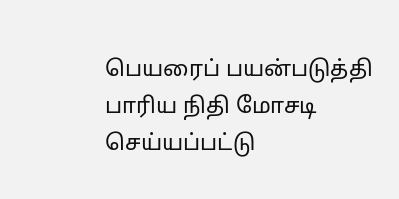பெயரைப் பயன்படுத்தி பாரிய நிதி மோசடி செய்யப்பட்டு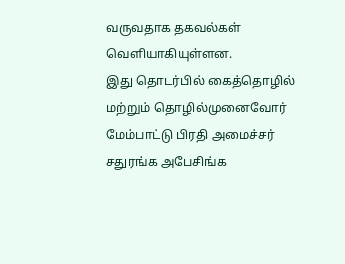வருவதாக தகவல்கள் வெளியாகியுள்ளன.
இது தொடர்பில் கைத்தொழில் மற்றும் தொழில்முனைவோர் மேம்பாட்டு பிரதி அமைச்சர் சதுரங்க அபேசிங்க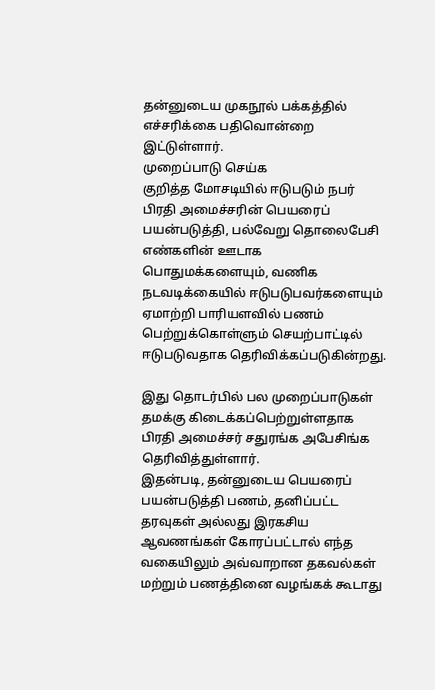தன்னுடைய முகநூல் பக்கத்தில் எச்சரிக்கை பதிவொன்றை இட்டுள்ளார்.
முறைப்பாடு செய்க
குறித்த மோசடியில் ஈடுபடும் நபர் பிரதி அமைச்சரின் பெயரைப் பயன்படுத்தி, பல்வேறு தொலைபேசி எண்களின் ஊடாக பொதுமக்களையும், வணிக நடவடிக்கையில் ஈடுபடுபவர்களையும் ஏமாற்றி பாரியளவில் பணம் பெற்றுக்கொள்ளும் செயற்பாட்டில் ஈடுபடுவதாக தெரிவிக்கப்படுகின்றது.

இது தொடர்பில் பல முறைப்பாடுகள் தமக்கு கிடைக்கப்பெற்றுள்ளதாக பிரதி அமைச்சர் சதுரங்க அபேசிங்க தெரிவித்துள்ளார்.
இதன்படி, தன்னுடைய பெயரைப் பயன்படுத்தி பணம், தனிப்பட்ட தரவுகள் அல்லது இரகசிய ஆவணங்கள் கோரப்பட்டால் எந்த வகையிலும் அவ்வாறான தகவல்கள் மற்றும் பணத்தினை வழங்கக் கூடாது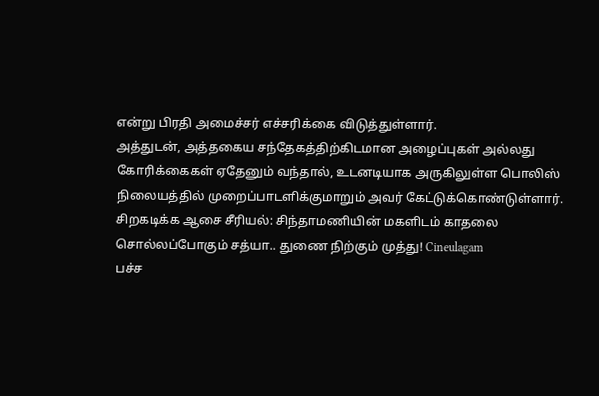என்று பிரதி அமைச்சர் எச்சரிக்கை விடுத்துள்ளார்.
அத்துடன், அத்தகைய சந்தேகத்திற்கிடமான அழைப்புகள் அல்லது கோரிக்கைகள் ஏதேனும் வந்தால், உடனடியாக அருகிலுள்ள பொலிஸ் நிலையத்தில் முறைப்பாடளிக்குமாறும் அவர் கேட்டுக்கொண்டுள்ளார்.
சிறகடிக்க ஆசை சீரியல்: சிந்தாமணியின் மகளிடம் காதலை சொல்லப்போகும் சத்யா.. துணை நிற்கும் முத்து! Cineulagam
பச்ச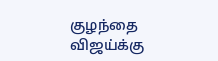குழந்தை விஜய்க்கு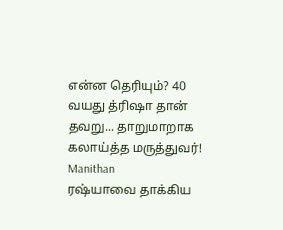என்ன தெரியும்? 40 வயது த்ரிஷா தான் தவறு... தாறுமாறாக கலாய்த்த மருத்துவர்! Manithan
ரஷ்யாவை தாக்கிய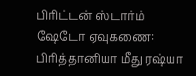பிரிட்டன் ஸ்டார்ம் ஷேடோ ஏவுகணை: பிரித்தானியா மீது ரஷ்யா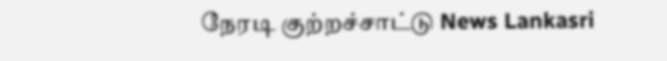நேரடி குற்றச்சாட்டு News Lankasri